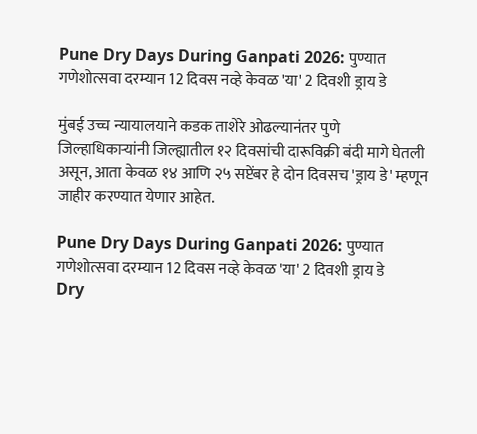Pune Dry Days During Ganpati 2026: पुण्यात गणेशोत्सवा दरम्यान 12 दिवस नव्हे केवळ 'या' 2 दिवशी ड्राय डे

मुंबई उच्च न्यायालयाने कडक ताशेरे ओढल्यानंतर पुणे जिल्हाधिकाऱ्यांनी जिल्ह्यातील १२ दिवसांची दारूविक्री बंदी मागे घेतली असून, आता केवळ १४ आणि २५ सप्टेंबर हे दोन दिवसच 'ड्राय डे' म्हणून जाहीर करण्यात येणार आहेत.

Pune Dry Days During Ganpati 2026: पुण्यात गणेशोत्सवा दरम्यान 12 दिवस नव्हे केवळ 'या' 2 दिवशी ड्राय डे
Dry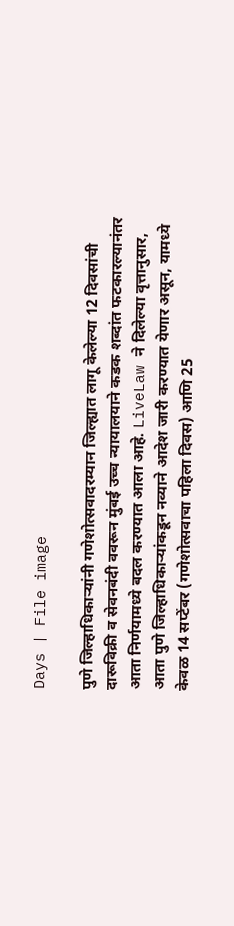Days | File image

पुणे जिल्हाधिकाऱ्यांनी गणेशोत्सवादरम्यान जिल्ह्यात लागू केलेल्या 12 दिवसांची दारूविक्री व सेवनबंदी ववरून मुंबई उच्च न्यायालयाने कडक शब्दांत फटकारल्यानंतर आता निर्णयामध्ये बदल करण्यात आला आहे. LiveLaw ने दिलेल्या वृत्तानुसार, आता पुणे जिल्हाधिकाऱ्यांकडून नव्याने आदेश जारी करण्यात येणार असून, यामध्ये केवळ 14 सप्टेंबर (गणेशोत्सवाचा पहिला दिवस) आणि 25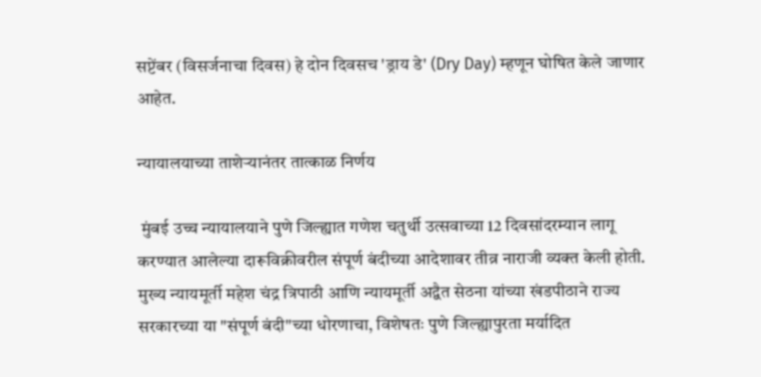सप्टेंबर (विसर्जनाचा दिवस) हे दोन दिवसच 'ड्राय डे' (Dry Day) म्हणून घोषित केले जाणार आहेत.

न्यायालयाच्या ताशेऱ्यानंतर तात्काळ निर्णय

 मुंबई उच्च न्यायालयाने पुणे जिल्ह्यात गणेश चतुर्थी उत्सवाच्या 12 दिवसांदरम्यान लागू करण्यात आलेल्या दारूविक्रीवरील संपूर्ण बंदीच्या आदेशावर तीव्र नाराजी व्यक्त केली होती. मुख्य न्यायमूर्ती महेश चंद्र त्रिपाठी आणि न्यायमूर्ती अद्वैत सेठना यांच्या खंडपीठाने राज्य सरकारच्या या "संपूर्ण बंदी"च्या धोरणाचा, विशेषतः पुणे जिल्ह्यापुरता मर्यादित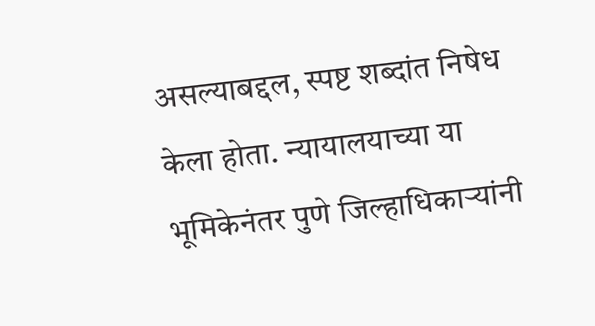असल्याबद्दल, स्पष्ट शब्दांत निषेध केला होता. न्यायालयाच्या या भूमिकेनंतर पुणे जिल्हाधिकाऱ्यांनी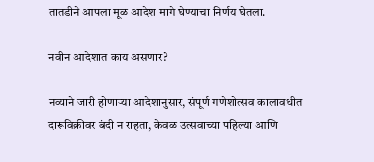तातडीने आपला मूळ आदेश मागे घेण्याचा निर्णय घेतला.

नवीन आदेशात काय असणार?

नव्याने जारी होणाऱ्या आदेशानुसार, संपूर्ण गणेशोत्सव कालावधीत दारूविक्रीवर बंदी न राहता, केवळ उत्सवाच्या पहिल्या आणि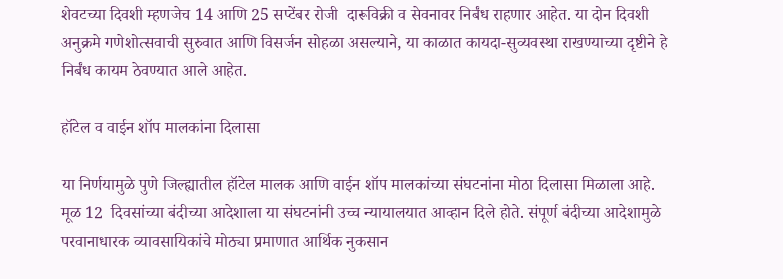शेवटच्या दिवशी म्हणजेच 14 आणि 25 सप्टेंबर रोजी  दारूविक्री व सेवनावर निर्बंध राहणार आहेत. या दोन दिवशी अनुक्रमे गणेशोत्सवाची सुरुवात आणि विसर्जन सोहळा असल्याने, या काळात कायदा-सुव्यवस्था राखण्याच्या दृष्टीने हे निर्बंध कायम ठेवण्यात आले आहेत.

हॉटेल व वाईन शॉप मालकांना दिलासा

या निर्णयामुळे पुणे जिल्ह्यातील हॉटेल मालक आणि वाईन शॉप मालकांच्या संघटनांना मोठा दिलासा मिळाला आहे. मूळ 12  दिवसांच्या बंदीच्या आदेशाला या संघटनांनी उच्च न्यायालयात आव्हान दिले होते. संपूर्ण बंदीच्या आदेशामुळे परवानाधारक व्यावसायिकांचे मोठ्या प्रमाणात आर्थिक नुकसान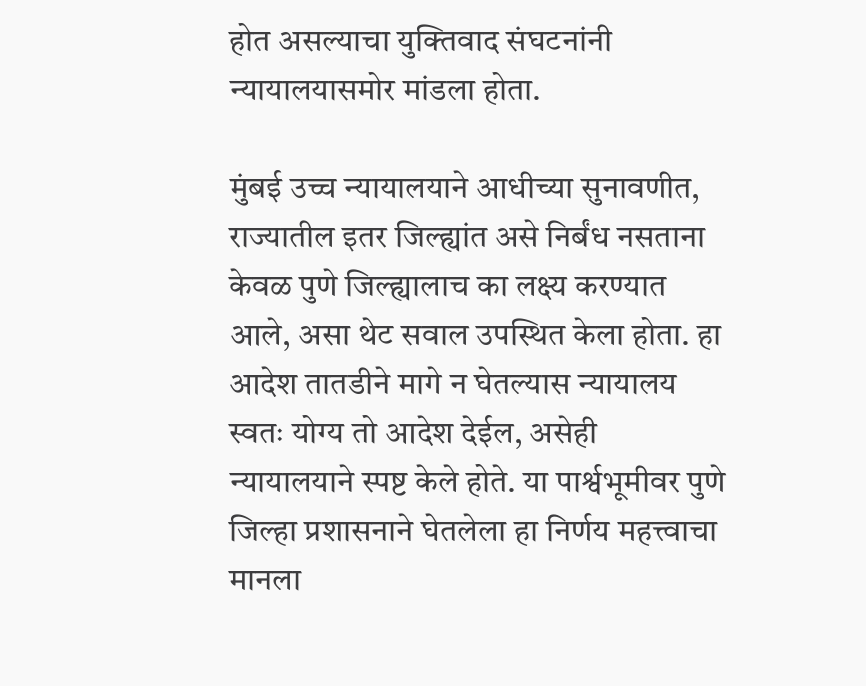होत असल्याचा युक्तिवाद संघटनांनी न्यायालयासमोर मांडला होता.

मुंबई उच्च न्यायालयाने आधीच्या सुनावणीत, राज्यातील इतर जिल्ह्यांत असे निर्बंध नसताना केवळ पुणे जिल्ह्यालाच का लक्ष्य करण्यात आले, असा थेट सवाल उपस्थित केला होता. हा आदेश तातडीने मागे न घेतल्यास न्यायालय स्वतः योग्य तो आदेश देईल, असेही न्यायालयाने स्पष्ट केले होते. या पार्श्वभूमीवर पुणे जिल्हा प्रशासनाने घेतलेला हा निर्णय महत्त्वाचा मानला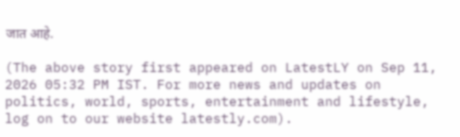जात आहे.

(The above story first appeared on LatestLY on Sep 11, 2026 05:32 PM IST. For more news and updates on politics, world, sports, entertainment and lifestyle, log on to our website latestly.com).